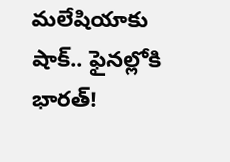మలేషియాకు షాక్.. ఫైనల్లోకి భారత్!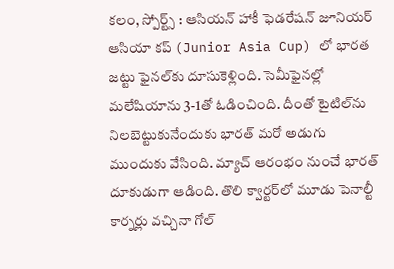కలం, స్పోర్ట్స్ : ఆసియన్ హాకీ ఫెడరేషన్ జూనియర్ ఆసియా కప్‌ (Junior Asia Cup) లో భారత జట్టు ఫైనల్‌కు దూసుకెళ్లింది. సెమీఫైనల్లో మలేషియాను 3-1తో ఓడించింది. దీంతో టైటిల్‌ను నిలబెట్టుకునేందుకు భారత్ మరో అడుగు ముందుకు వేసింది. మ్యాచ్ ఆరంభం నుంచే భారత్ దూకుడుగా ఆడింది. తొలి క్వార్టర్‌లో మూడు పెనాల్టీ కార్నర్లు వచ్చినా గోల్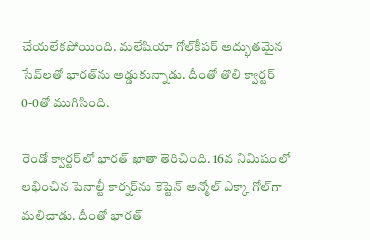చేయలేకపోయింది. మలేషియా గోల్‌కీపర్ అద్భుతమైన సేవ్‌లతో భారత్‌ను అడ్డుకున్నాడు. దీంతో తొలి క్వార్టర్ 0-0తో ముగిసింది.

రెండో క్వార్టర్‌లో భారత్ ఖాతా తెరిచింది. 16వ నిమిషంలో లభించిన పెనాల్టీ కార్నర్‌ను కెప్టెన్ అన్మోల్ ఎక్కా గోల్‌గా మలిచాడు. దీంతో భారత్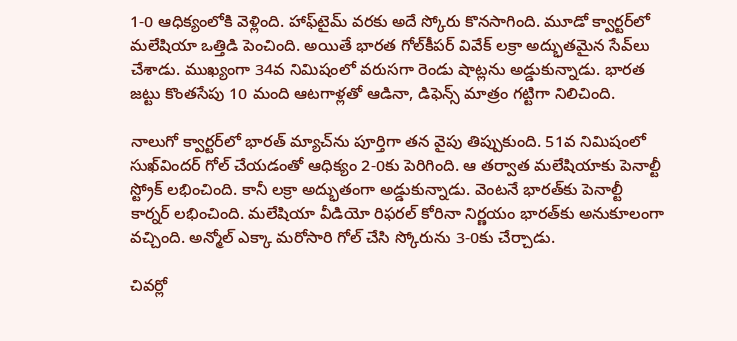1-0 ఆధిక్యంలోకి వెళ్లింది. హాఫ్‌టైమ్ వరకు అదే స్కోరు కొనసాగింది. మూడో క్వార్టర్‌లో మలేషియా ఒత్తిడి పెంచింది. అయితే భారత గోల్‌కీపర్ వివేక్ లక్రా అద్భుతమైన సేవ్‌లు చేశాడు. ముఖ్యంగా 34వ నిమిషంలో వరుసగా రెండు షాట్లను అడ్డుకున్నాడు. భారత జట్టు కొంతసేపు 10 మంది ఆటగాళ్లతో ఆడినా, డిఫెన్స్ మాత్రం గట్టిగా నిలిచింది.

నాలుగో క్వార్టర్‌లో భారత్ మ్యాచ్‌ను పూర్తిగా తన వైపు తిప్పుకుంది. 51వ నిమిషంలో సుఖ్‌విందర్ గోల్ చేయడంతో ఆధిక్యం 2-0కు పెరిగింది. ఆ తర్వాత మలేషియాకు పెనాల్టీ స్ట్రోక్ లభించింది. కానీ లక్రా అద్భుతంగా అడ్డుకున్నాడు. వెంటనే భారత్‌కు పెనాల్టీ కార్నర్ లభించింది. మలేషియా వీడియో రిఫరల్ కోరినా నిర్ణయం భారత్‌కు అనుకూలంగా వచ్చింది. అన్మోల్ ఎక్కా మరోసారి గోల్ చేసి స్కోరును 3-0కు చేర్చాడు.

చివర్లో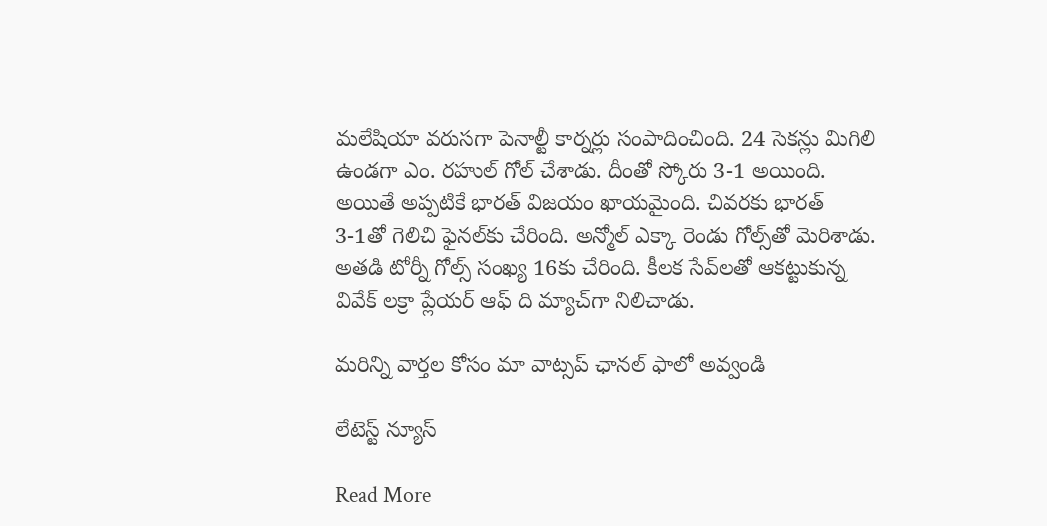మలేషియా వరుసగా పెనాల్టీ కార్నర్లు సంపాదించింది. 24 సెకన్లు మిగిలి ఉండగా ఎం. రహుల్ గోల్ చేశాడు. దీంతో స్కోరు 3-1 అయింది. అయితే అప్పటికే భారత్ విజయం ఖాయమైంది. చివరకు భారత్ 3-1తో గెలిచి ఫైనల్‌కు చేరింది. అన్మోల్ ఎక్కా రెండు గోల్స్‌తో మెరిశాడు. అతడి టోర్నీ గోల్స్ సంఖ్య 16కు చేరింది. కీలక సేవ్‌లతో ఆకట్టుకున్న వివేక్ లక్రా ప్లేయర్ ఆఫ్ ది మ్యాచ్‌గా నిలిచాడు.

మ‌రిన్ని వార్త‌ల కోసం మా వాట్స‌ప్ ఛాన‌ల్ ఫాలో అవ్వండి

లేటెస్ట్ న్యూస్‌

Read More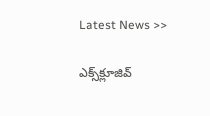Latest News >>

ఎక్స్‌క్లూజివ్‌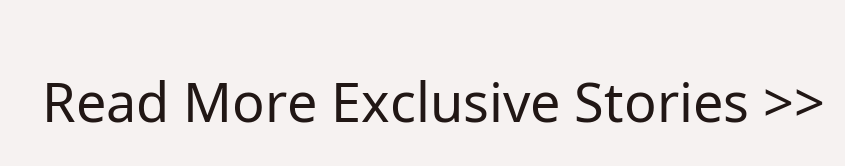Read More Exclusive Stories >>